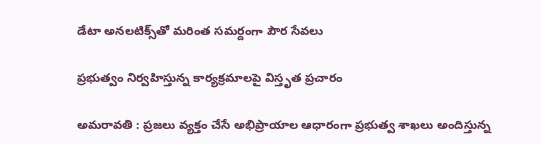డేటా అనలటిక్స్‌తో మరింత సమర్దంగా పౌర సేవలు

ప్రభుత్వం నిర్వహిస్తున్న కార్యక్రమాలపై విస్తృత ప్రచారం

అమరావతి : ప్రజలు వ్యక్తం చేసే అభిప్రాయాల ఆధారంగా ప్రభుత్వ శాఖలు అందిస్తున్న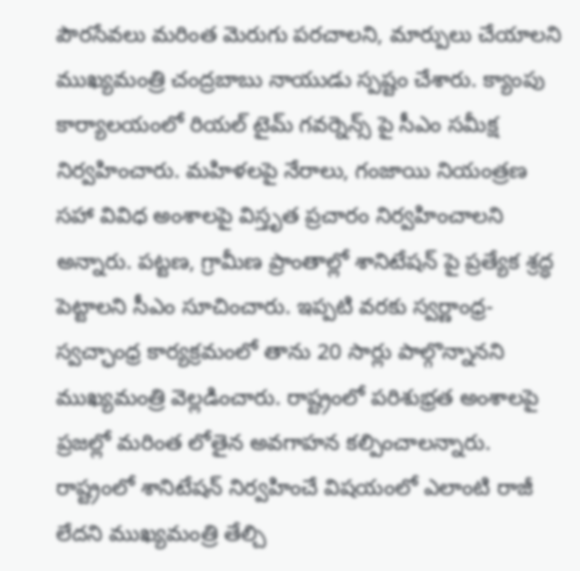పౌరసేవలు మరింత మెరుగు పరచాలని, మార్పులు చేయాలని ముఖ్యమంత్రి చంద్రబాబు నాయుడు స్ప‌ష్టం చేశారు. క్యాంపు కార్యాలయంలో రియల్ టైమ్ గవర్నెన్స్ పై సీఎం సమీక్ష నిర్వహించారు. మహిళలపై నేరాలు, గంజాయి నియంత్రణ సహా వివిధ అంశాలపై విస్తృత ప్రచారం నిర్వహించాలని అన్నారు. పట్టణ, గ్రామీణ ప్రాంతాల్లో శానిటేషన్ పై ప్రత్యేక శ్రద్ధ పెట్టాలని సీఎం సూచించారు. ఇప్పటి వరకు స్వర్ణాంధ్ర- స్వచ్ఛాంధ్ర కార్యక్రమంలో తాను 20 సార్లు పాల్గొన్నానని ముఖ్యమంత్రి వెల్లడించారు. రాష్ట్రంలో పరిశుభ్రత అంశాలపై ప్రజల్లో మరింత లోతైన అవగాహన కల్పించాలన్నారు. రాష్ట్రంలో శానిటేషన్ నిర్వహించే విషయంలో ఎలాంటి రాజీ లేదని ముఖ్యమంత్రి తేల్చి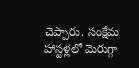చెప్పారు. సంక్షేమ హాస్టళ్లలో మెరుగ్గా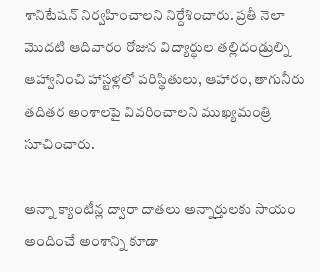శానిటేషన్ నిర్వహించాలని నిర్దేశించారు. ప్రతీ నెలా మొదటి ఆదివారం రోజున విద్యార్ధుల తల్లిదండ్రుల్ని ఆహ్వానించి హాస్టళ్లలో పరిస్థితులు, ఆహారం, తాగునీరు తదితర అంశాలపై వివరించాలని ముఖ్యమంత్రి సూచించారు.

అన్నా క్యాంటీన్ల ద్వారా దాతలు అన్నార్తులకు సాయం అందించే అంశాన్ని కూడా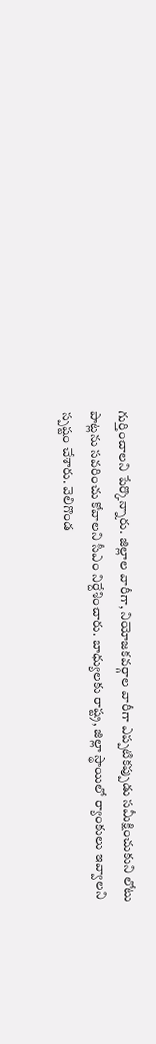గుర్తించాలని పేర్కొన్నారు. జిల్లాల వారీగా, నియోజకవర్గాల వారీగా ఎప్పటికప్పుడు సమీక్షించుకుని లోటు పాట్లను సవరించు కోవాలని సీఎం నిర్దేశించారు. బాధ్యులకు రాష్ట్ర, జిల్లా స్థాయిలో ర్యాంకులు ఇవ్వాలని స్పష్టం చేశారు. వెలిగొండ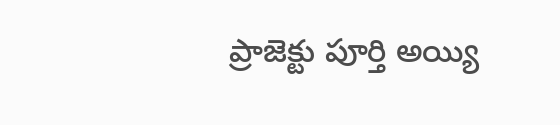ప్రాజెక్టు పూర్తి అయ్యి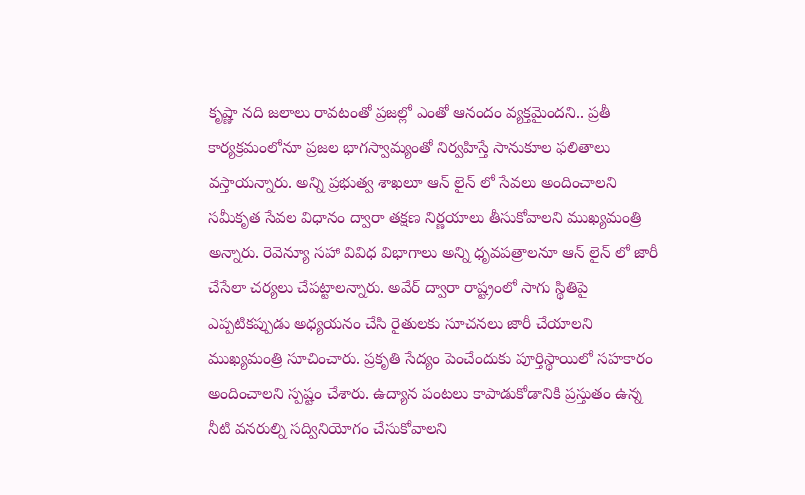కృష్ణా నది జలాలు రావటంతో ప్రజల్లో ఎంతో ఆనందం వ్యక్తమైందని.. ప్రతీ కార్యక్రమంలోనూ ప్రజల భాగస్వామ్యంతో నిర్వహిస్తే సానుకూల ఫలితాలు వస్తాయన్నారు. అన్ని ప్రభుత్వ శాఖలూ ఆన్ లైన్ లో సేవలు అందించాలని సమీకృత సేవల విధానం ద్వారా తక్షణ నిర్ణయాలు తీసుకోవాలని ముఖ్యమంత్రి అన్నారు. రెవెన్యూ సహా వివిధ విభాగాలు అన్ని ధృవపత్రాలనూ ఆన్ లైన్ లో జారీ చేసేలా చర్యలు చేపట్టాలన్నారు. అవేర్ ద్వారా రాష్ట్రంలో సాగు స్థితిపై ఎప్పటికప్పుడు అధ్యయనం చేసి రైతులకు సూచనలు జారీ చేయాలని ముఖ్యమంత్రి సూచించారు. ప్రకృతి సేద్యం పెంచేందుకు పూర్తిస్థాయిలో సహకారం అందించాలని స్పష్టం చేశారు. ఉద్యాన పంటలు కాపాడుకోడానికి ప్రస్తుతం ఉన్న నీటి వనరుల్ని సద్వినియోగం చేసుకోవాలని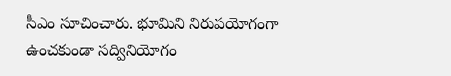సీఎం సూచించారు. భూమిని నిరుపయోగంగా ఉంచకుండా సద్వినియోగం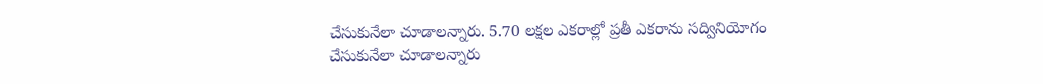చేసుకునేలా చూడాలన్నారు. 5.70 లక్షల ఎకరాల్లో ప్రతీ ఎకరాను సద్వినియోగం చేసుకునేలా చూడాలన్నారు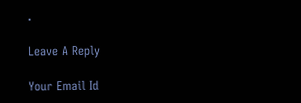.

Leave A Reply

Your Email Id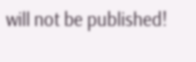will not be published!